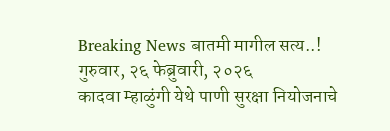Breaking News बातमी मागील सत्य..!
गुरुवार, २६ फेब्रुवारी, २०२६
कादवा म्हाळुंगी येथे पाणी सुरक्षा नियोजनाचे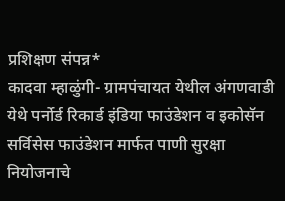प्रशिक्षण संपन्न*
कादवा म्हाळुंगी- ग्रामपंचायत येथील अंगणवाडी येथे पर्नोर्ड रिकार्ड इंडिया फाउंडेशन व इकोसॅन सर्विसेस फाउंडेशन मार्फत पाणी सुरक्षा नियोजनाचे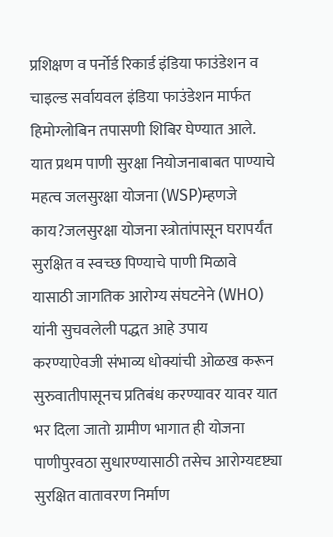प्रशिक्षण व पर्नोर्ड रिकार्ड इंडिया फाउंडेशन व चाइल्ड सर्वायवल इंडिया फाउंडेशन मार्फत हिमोग्लोबिन तपासणी शिबिर घेण्यात आले.
यात प्रथम पाणी सुरक्षा नियोजनाबाबत पाण्याचे महत्व जलसुरक्षा योजना (WSP)म्हणजे काय?जलसुरक्षा योजना स्त्रोतांपासून घरापर्यंत सुरक्षित व स्वच्छ पिण्याचे पाणी मिळावे यासाठी जागतिक आरोग्य संघटनेने (WHO) यांनी सुचवलेली पद्धत आहे उपाय करण्याऐवजी संभाव्य धोक्यांची ओळख करून सुरुवातीपासूनच प्रतिबंध करण्यावर यावर यात भर दिला जातो ग्रामीण भागात ही योजना पाणीपुरवठा सुधारण्यासाठी तसेच आरोग्यदृष्ट्या सुरक्षित वातावरण निर्माण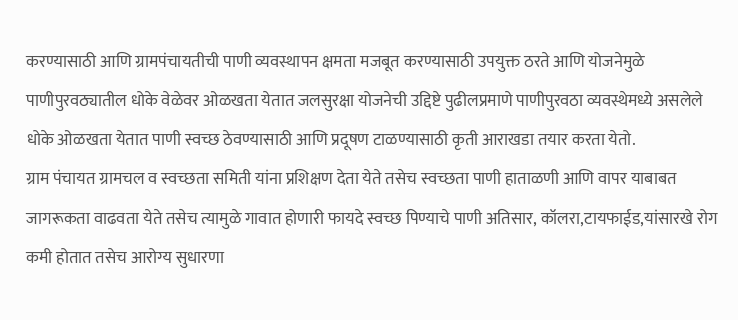करण्यासाठी आणि ग्रामपंचायतीची पाणी व्यवस्थापन क्षमता मजबूत करण्यासाठी उपयुक्त ठरते आणि योजनेमुळे पाणीपुरवठ्यातील धोके वेळेवर ओळखता येतात जलसुरक्षा योजनेची उद्दिष्टे पुढीलप्रमाणे पाणीपुरवठा व्यवस्थेमध्ये असलेले धोके ओळखता येतात पाणी स्वच्छ ठेवण्यासाठी आणि प्रदूषण टाळण्यासाठी कृती आराखडा तयार करता येतो.
ग्राम पंचायत ग्रामचल व स्वच्छता समिती यांना प्रशिक्षण देता येते तसेच स्वच्छता पाणी हाताळणी आणि वापर याबाबत जागरूकता वाढवता येते तसेच त्यामुळे गावात होणारी फायदे स्वच्छ पिण्याचे पाणी अतिसार, कॉलरा,टायफाईड,यांसारखे रोग कमी होतात तसेच आरोग्य सुधारणा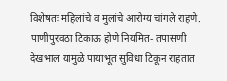विशेषतः महिलांचे व मुलांचे आरोग्य चांगले राहणे. पाणीपुरवठा टिकाऊ होणे नियमित- तपासणी देखभाल यामुळे पायाभूत सुविधा टिकून राहतात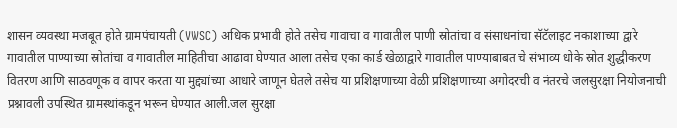शासन व्यवस्था मजबूत होते ग्रामपंचायती (VWSC) अधिक प्रभावी होते तसेच गावाचा व गावातील पाणी स्रोतांचा व संसाधनांचा सॅटॅलाइट नकाशाच्या द्वारे गावातील पाण्याच्या स्रोतांचा व गावातील माहितीचा आढावा घेण्यात आला तसेच एका कार्ड खेळाद्वारे गावातील पाण्याबाबत चे संभाव्य धोके स्रोत शुद्धीकरण वितरण आणि साठवणूक व वापर करता या मुद्द्यांच्या आधारे जाणून घेतले तसेच या प्रशिक्षणाच्या वेळी प्रशिक्षणाच्या अगोदरची व नंतरचे जलसुरक्षा नियोजनाची प्रश्नावली उपस्थित ग्रामस्थांकडून भरून घेण्यात आली.जल सुरक्षा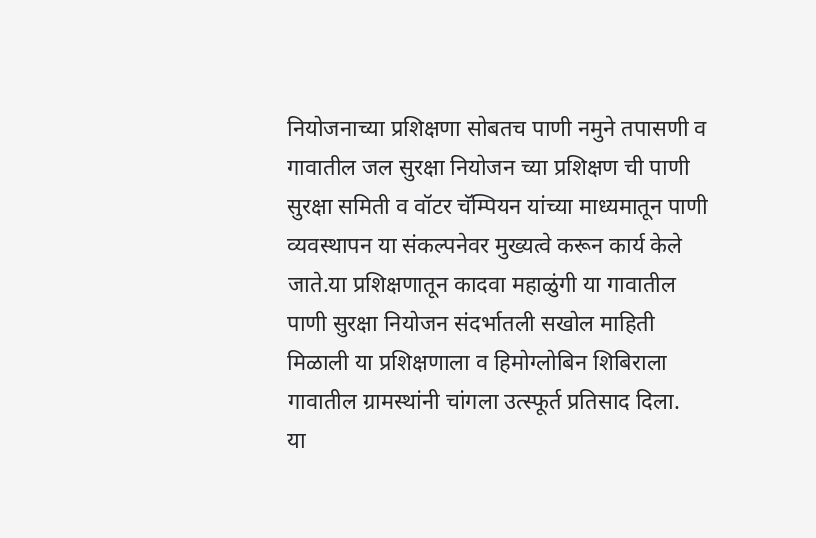नियोजनाच्या प्रशिक्षणा सोबतच पाणी नमुने तपासणी व गावातील जल सुरक्षा नियोजन च्या प्रशिक्षण ची पाणी सुरक्षा समिती व वॉटर चॅम्पियन यांच्या माध्यमातून पाणी व्यवस्थापन या संकल्पनेवर मुख्यत्वे करून कार्य केले जाते.या प्रशिक्षणातून कादवा महाळुंगी या गावातील पाणी सुरक्षा नियोजन संदर्भातली सखोल माहिती मिळाली या प्रशिक्षणाला व हिमोग्लोबिन शिबिराला गावातील ग्रामस्थांनी चांगला उत्स्फूर्त प्रतिसाद दिला.
या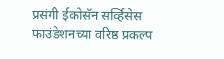प्रसंगी ईकोसॅन सर्व्हिसेस फाउंडेशनच्या वरिष्ठ प्रकल्प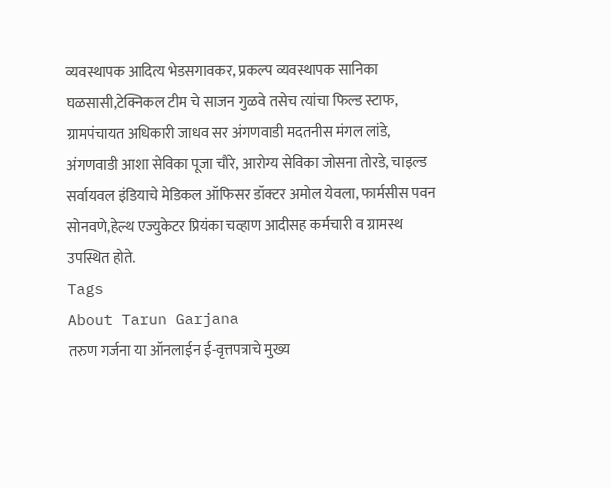व्यवस्थापक आदित्य भेडसगावकर, प्रकल्प व्यवस्थापक सानिका घळसासी,टेक्निकल टीम चे साजन गुळवे तसेच त्यांचा फिल्ड स्टाफ, ग्रामपंचायत अधिकारी जाधव सर अंगणवाडी मदतनीस मंगल लांडे, अंगणवाडी आशा सेविका पूजा चौरे, आरोग्य सेविका जोसना तोरडे, चाइल्ड सर्वायवल इंडियाचे मेडिकल ऑफिसर डॉक्टर अमोल येवला, फार्मसीस पवन सोनवणे,हेल्थ एज्युकेटर प्रियंका चव्हाण आदीसह कर्मचारी व ग्रामस्थ उपस्थित होते.
Tags
About Tarun Garjana
तरुण गर्जना या ऑनलाईन ई-वृत्तपत्राचे मुख्य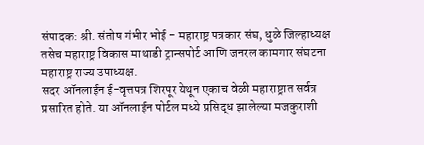संपादक: श्री. संतोष गंभीर भोई - महाराष्ट्र पत्रकार संघ, धुळे जिल्हाध्यक्ष तसेच महाराष्ट्र विकास माथाडी ट्रान्सपोर्ट आणि जनरल कामगार संघटना महाराष्ट्र राज्य उपाध्यक्ष.
सदर ऑनलाईन ई-वृत्तपत्र शिरपूर येथून एकाच वेळी महाराष्ट्रात सर्वत्र प्रसारित होते. या ऑनलाईन पोर्टल मध्ये प्रसिद्ध झालेल्या मजकुराशी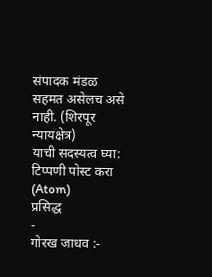संपादक मंडळ सहमत असेलच असे नाही. (शिरपूर न्यायक्षेत्र)
याची सदस्यत्व घ्या:
टिप्पणी पोस्ट करा (Atom)
प्रसिद्ध
-
गोरख जाधव :-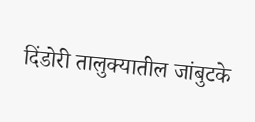दिंडोरी तालुक्यातील जांबुटके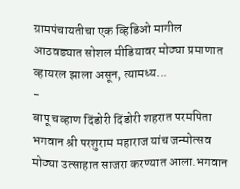ग्रामपंचायतीचा एक व्हिडिओ मागील आठवड्यात सोशल मीडियावर मोठ्या प्रमाणात व्हायरल झाला असून, त्यामध्य...
-
बापू चव्हाण दिंडोरी दिंडोरी शहरात परमपिता भगवान श्री परशुराम महाराज यांच जन्मोत्सव मोठ्या उत्साहात साजरा करण्यात आला.भगवान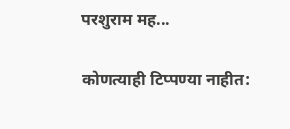परशुराम मह...

कोणत्याही टिप्पण्या नाहीत: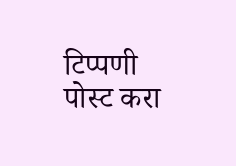टिप्पणी पोस्ट करा